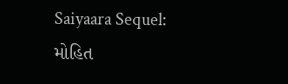Saiyaara Sequel: મોહિત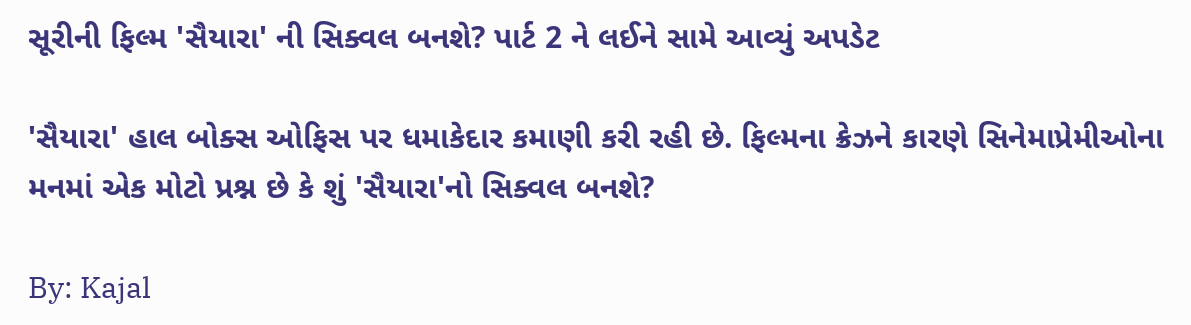સૂરીની ફિલ્મ 'સૈયારા' ની સિક્વલ બનશે? પાર્ટ 2 ને લઈને સામે આવ્યું અપડેટ

'સૈયારા' હાલ બોક્સ ઓફિસ પર ધમાકેદાર કમાણી કરી રહી છે. ફિલ્મના ક્રેઝને કારણે સિનેમાપ્રેમીઓના મનમાં એક મોટો પ્રશ્ન છે કે શું 'સૈયારા'નો સિક્વલ બનશે?

By: Kajal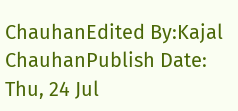ChauhanEdited By:Kajal ChauhanPublish Date: Thu, 24 Jul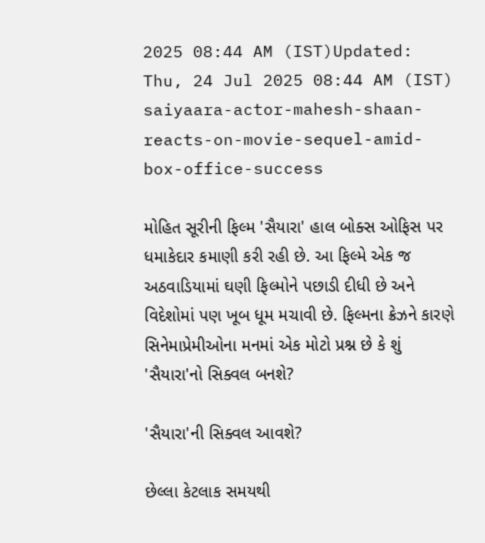2025 08:44 AM (IST)Updated: Thu, 24 Jul 2025 08:44 AM (IST)
saiyaara-actor-mahesh-shaan-reacts-on-movie-sequel-amid-box-office-success

મોહિત સૂરીની ફિલ્મ 'સૈયારા' હાલ બોક્સ ઓફિસ પર ધમાકેદાર કમાણી કરી રહી છે. આ ફિલ્મે એક જ અઠવાડિયામાં ઘણી ફિલ્મોને પછાડી દીધી છે અને વિદેશોમાં પણ ખૂબ ધૂમ મચાવી છે. ફિલ્મના ક્રેઝને કારણે સિનેમાપ્રેમીઓના મનમાં એક મોટો પ્રશ્ન છે કે શું 'સૈયારા'નો સિક્વલ બનશે?

'સૈયારા'ની સિક્વલ આવશે?

છેલ્લા કેટલાક સમયથી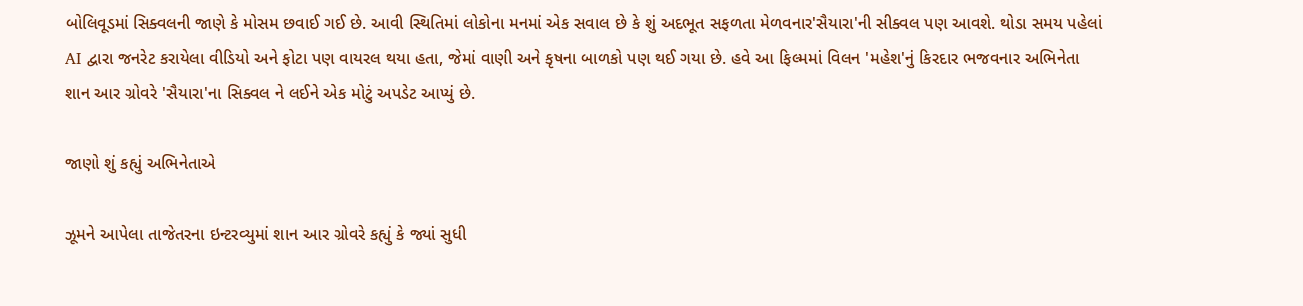બોલિવૂડમાં સિક્વલની જાણે કે મોસમ છવાઈ ગઈ છે. આવી સ્થિતિમાં લોકોના મનમાં એક સવાલ છે કે શું અદભૂત સફળતા મેળવનાર'સૈયારા'ની સીક્વલ પણ આવશે. થોડા સમય પહેલાં AI દ્વારા જનરેટ કરાયેલા વીડિયો અને ફોટા પણ વાયરલ થયા હતા, જેમાં વાણી અને કૃષના બાળકો પણ થઈ ગયા છે. હવે આ ફિલ્મમાં વિલન 'મહેશ'નું કિરદાર ભજવનાર અભિનેતા શાન આર ગ્રોવરે 'સૈયારા'ના સિક્વલ ને લઈને એક મોટું અપડેટ આપ્યું છે.

જાણો શું કહ્યું અભિનેતાએ

ઝૂમને આપેલા તાજેતરના ઇન્ટરવ્યુમાં શાન આર ગ્રોવરે કહ્યું કે જ્યાં સુધી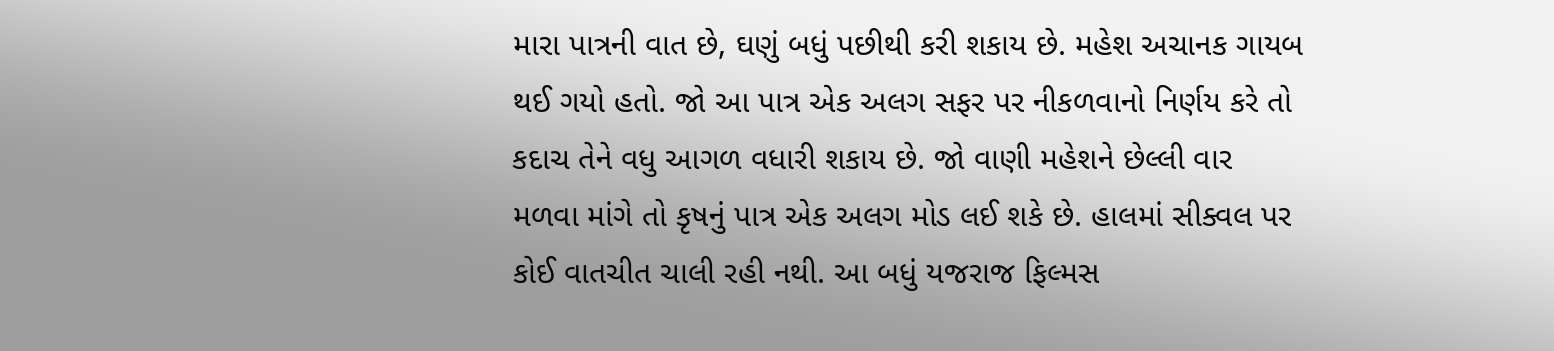મારા પાત્રની વાત છે, ઘણું બધું પછીથી કરી શકાય છે. મહેશ અચાનક ગાયબ થઈ ગયો હતો. જો આ પાત્ર એક અલગ સફર પર નીકળવાનો નિર્ણય કરે તો કદાચ તેને વધુ આગળ વધારી શકાય છે. જો વાણી મહેશને છેલ્લી વાર મળવા માંગે તો કૃષનું પાત્ર એક અલગ મોડ લઈ શકે છે. હાલમાં સીક્વલ પર કોઈ વાતચીત ચાલી રહી નથી. આ બધું યજરાજ ફિલ્મસ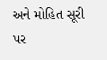અને મોહિત સૂરી પર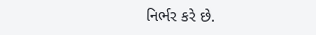નિર્ભર કરે છે.